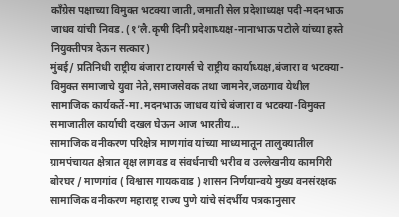काँग्रेस पक्षाच्या विमुक्त भटक्या जाती,जमाती सेल प्रदेशाध्यक्ष पदी-मदनभाऊ जाधव यांची निवड. (१’लै.कृषी दिनी प्रदेशाध्यक्ष-नानाभाऊ पटोले यांच्या हस्ते नियुक्तीपत्र देऊन सत्कार)
मुंबई/ प्रतिनिधी राष्ट्रीय बंजारा टायगर्स चे राष्ट्रीय कार्याध्यक्ष,बंजारा व भटक्या-विमुक्त समाजाचे युवा नेते,समाजसेवक तथा जामनेर,जळगाव येथील सामाजिक कार्यकर्ते-मा.मदनभाऊ जाधव यांचे बंजारा व भटक्या-विमुक्त समाजातील कार्याची दखल घेऊन आज भारतीय…
सामाजिक वनीकरण परिक्षेत्र माणगांव यांच्या माध्यमातून तालुक्यातील ग्रामपंचायत क्षेत्रात वृक्ष लागवड व संवर्धनाची भरीव व उल्लेखनीय कामगिरी
बोरघर / माणगांव ( विश्वास गायकवाड ) शासन निर्णयान्वये मुख्य वनसंरक्षक सामाजिक वनीकरण महाराष्ट्र राज्य पुणे यांचे संदर्भीय पत्रकानुसार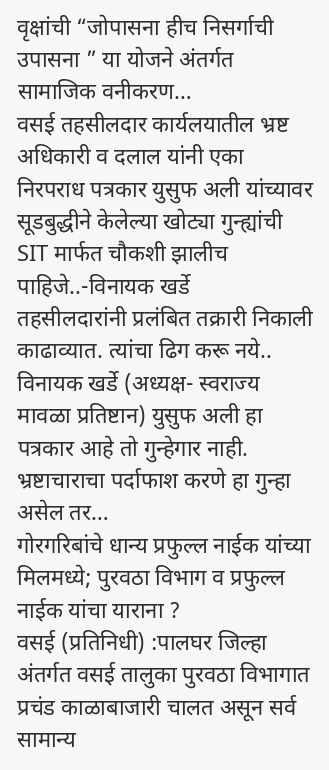वृक्षांची “जोपासना हीच निसर्गाची उपासना ” या योजने अंतर्गत सामाजिक वनीकरण…
वसई तहसीलदार कार्यलयातील भ्रष्ट अधिकारी व दलाल यांनी एका निरपराध पत्रकार युसुफ अली यांच्यावर सूडबुद्धीने केलेल्या खोट्या गुन्ह्यांची SIT मार्फत चौकशी झालीच पाहिजे..-विनायक खर्डे
तहसीलदारांनी प्रलंबित तक्रारी निकाली काढाव्यात. त्यांचा ढिग करू नये.. विनायक खर्डे (अध्यक्ष- स्वराज्य मावळा प्रतिष्टान) युसुफ अली हा पत्रकार आहे तो गुन्हेगार नाही. भ्रष्टाचाराचा पर्दाफाश करणे हा गुन्हा असेल तर…
गोरगरिबांचे धान्य प्रफुल्ल नाईक यांच्या मिलमध्ये; पुरवठा विभाग व प्रफुल्ल नाईक यांचा याराना ?
वसई (प्रतिनिधी) :पालघर जिल्हा अंतर्गत वसई तालुका पुरवठा विभागात प्रचंड काळाबाजारी चालत असून सर्व सामान्य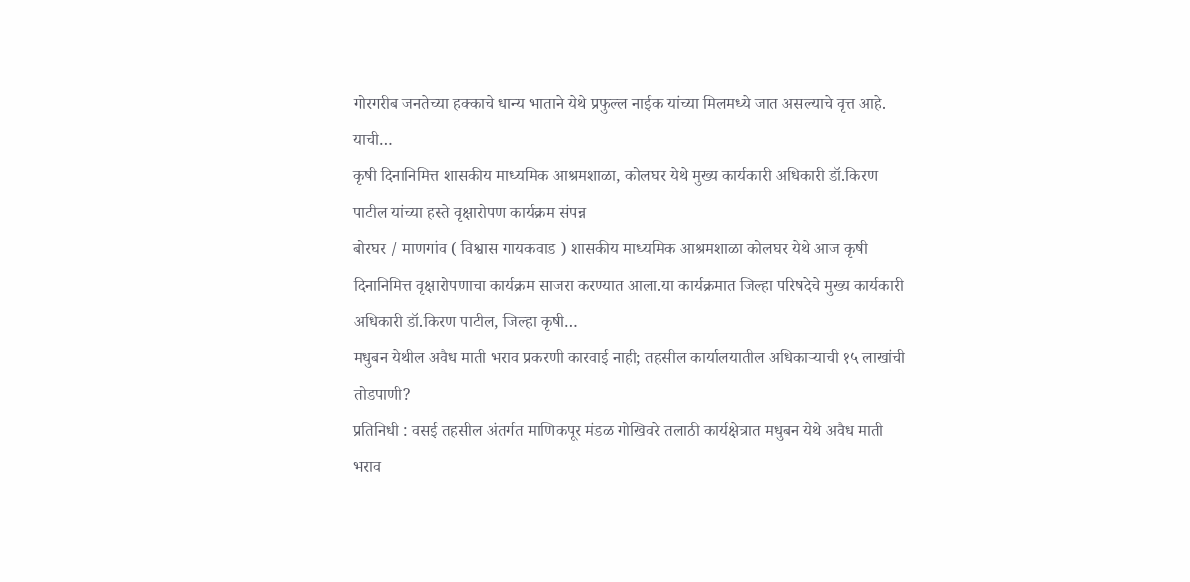गोरगरीब जनतेच्या हक्काचे धान्य भाताने येथे प्रफुल्ल नाईक यांच्या मिलमध्ये जात असल्याचे वृत्त आहे. याची…
कृषी दिनानिमित्त शासकीय माध्यमिक आश्रमशाळा, कोलघर येथे मुख्य कार्यकारी अधिकारी डॉ.किरण पाटील यांच्या हस्ते वृक्षारोपण कार्यक्रम संपन्न
बोरघर / माणगांव ( विश्वास गायकवाड ) शासकीय माध्यमिक आश्रमशाळा कोलघर येथे आज कृषी दिनानिमित्त वृक्षारोपणाचा कार्यक्रम साजरा करण्यात आला.या कार्यक्रमात जिल्हा परिषदेचे मुख्य कार्यकारी अधिकारी डॉ.किरण पाटील, जिल्हा कृषी…
मधुबन येथील अवैध माती भराव प्रकरणी कारवाई नाही; तहसील कार्यालयातील अधिकाऱ्याची १५ लाखांची तोडपाणी?
प्रतिनिधी : वसई तहसील अंतर्गत माणिकपूर मंडळ गोखिवरे तलाठी कार्यक्षेत्रात मधुबन येथे अवैध माती भराव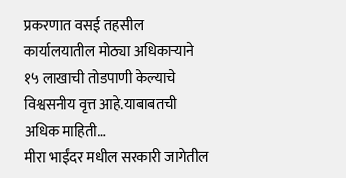प्रकरणात वसई तहसील कार्यालयातील मोठ्या अधिकाऱ्याने १५ लाखाची तोडपाणी केल्याचे विश्वसनीय वृत्त आहे.याबाबतची अधिक माहिती…
मीरा भाईंदर मधील सरकारी जागेतील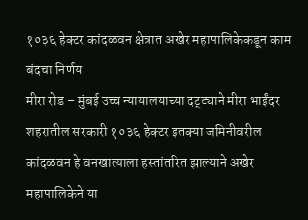१०३६ हेक्टर कांदळवन क्षेत्रात अखेर महापालिकेकडून काम बंदचा निर्णय
मीरा रोड – मुंबई उच्च न्यायालयाच्या दट्ट्याने मीरा भाईंदर शहरातील सरकारी १०३६ हेक्टर इतक्या जमिनीवरील कांदळवन हे वनखात्याला हस्तांतरित झाल्याने अखेर महापालिकेने या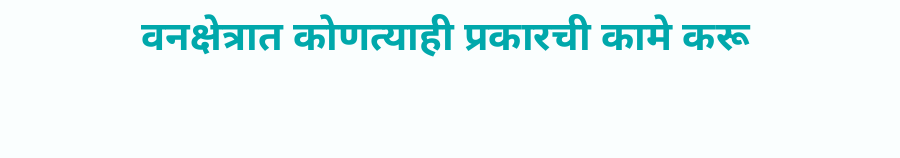वनक्षेत्रात कोणत्याही प्रकारची कामे करू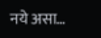नये असा…